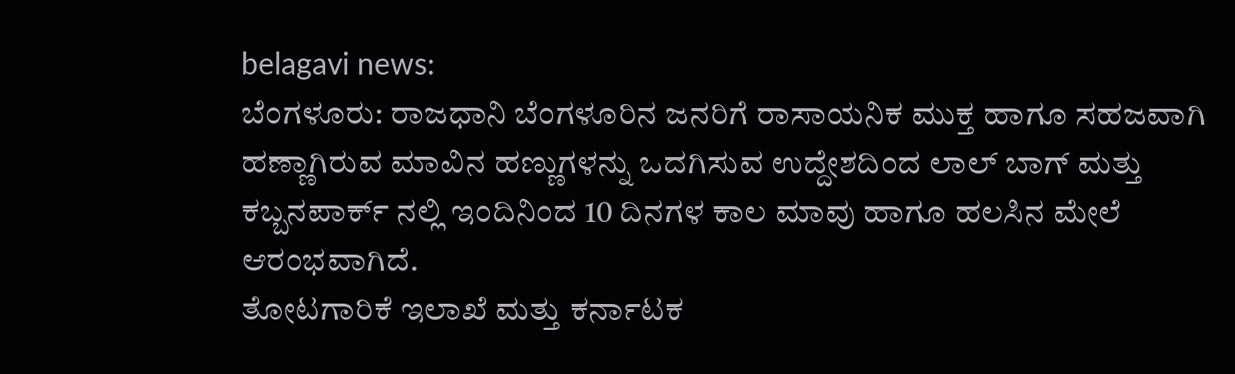belagavi news:
ಬೆಂಗಳೂರು: ರಾಜಧಾನಿ ಬೆಂಗಳೂರಿನ ಜನರಿಗೆ ರಾಸಾಯನಿಕ ಮುಕ್ತ ಹಾಗೂ ಸಹಜವಾಗಿ ಹಣ್ಣಾಗಿರುವ ಮಾವಿನ ಹಣ್ಣುಗಳನ್ನು ಒದಗಿಸುವ ಉದ್ದೇಶದಿಂದ ಲಾಲ್ ಬಾಗ್ ಮತ್ತು ಕಬ್ಬನಪಾರ್ಕ್ ನಲ್ಲಿ ಇಂದಿನಿಂದ 10 ದಿನಗಳ ಕಾಲ ಮಾವು ಹಾಗೂ ಹಲಸಿನ ಮೇಲೆ ಆರಂಭವಾಗಿದೆ.
ತೋಟಗಾರಿಕೆ ಇಲಾಖೆ ಮತ್ತು ಕರ್ನಾಟಕ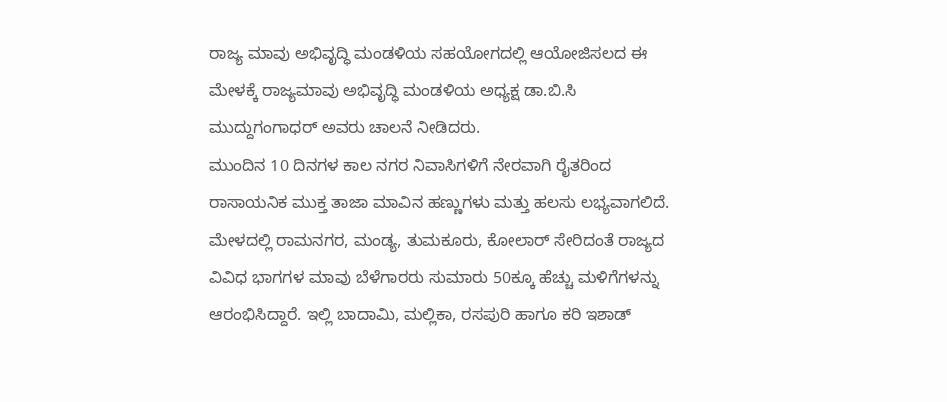ರಾಜ್ಯ ಮಾವು ಅಭಿವೃದ್ಧಿ ಮಂಡಳಿಯ ಸಹಯೋಗದಲ್ಲಿ ಆಯೋಜಿಸಲದ ಈ ಮೇಳಕ್ಕೆ ರಾಜ್ಯಮಾವು ಅಭಿವೃದ್ಧಿ ಮಂಡಳಿಯ ಅಧ್ಯಕ್ಷ ಡಾ.ಬಿ.ಸಿ ಮುದ್ದುಗಂಗಾಧರ್ ಅವರು ಚಾಲನೆ ನೀಡಿದರು.
ಮುಂದಿನ 10 ದಿನಗಳ ಕಾಲ ನಗರ ನಿವಾಸಿಗಳಿಗೆ ನೇರವಾಗಿ ರೈತರಿಂದ ರಾಸಾಯನಿಕ ಮುಕ್ತ ತಾಜಾ ಮಾವಿನ ಹಣ್ಣುಗಳು ಮತ್ತು ಹಲಸು ಲಭ್ಯವಾಗಲಿದೆ.
ಮೇಳದಲ್ಲಿ ರಾಮನಗರ, ಮಂಡ್ಯ, ತುಮಕೂರು, ಕೋಲಾರ್ ಸೇರಿದಂತೆ ರಾಜ್ಯದ ವಿವಿಧ ಭಾಗಗಳ ಮಾವು ಬೆಳೆಗಾರರು ಸುಮಾರು 50ಕ್ಕೂ ಹೆಚ್ಚು ಮಳಿಗೆಗಳನ್ನು ಆರಂಭಿಸಿದ್ದಾರೆ. ಇಲ್ಲಿ ಬಾದಾಮಿ, ಮಲ್ಲಿಕಾ, ರಸಪುರಿ ಹಾಗೂ ಕರಿ ಇಶಾಡ್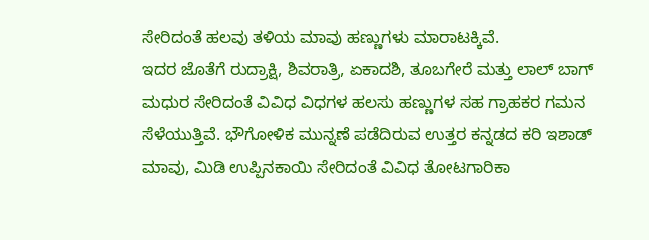ಸೇರಿದಂತೆ ಹಲವು ತಳಿಯ ಮಾವು ಹಣ್ಣುಗಳು ಮಾರಾಟಕ್ಕಿವೆ.
ಇದರ ಜೊತೆಗೆ ರುದ್ರಾಕ್ಷಿ, ಶಿವರಾತ್ರಿ, ಏಕಾದಶಿ, ತೂಬಗೇರೆ ಮತ್ತು ಲಾಲ್ ಬಾಗ್ ಮಧುರ ಸೇರಿದಂತೆ ವಿವಿಧ ವಿಧಗಳ ಹಲಸು ಹಣ್ಣುಗಳ ಸಹ ಗ್ರಾಹಕರ ಗಮನ ಸೆಳೆಯುತ್ತಿವೆ. ಭೌಗೋಳಿಕ ಮುನ್ನಣೆ ಪಡೆದಿರುವ ಉತ್ತರ ಕನ್ನಡದ ಕರಿ ಇಶಾಡ್ ಮಾವು, ಮಿಡಿ ಉಪ್ಪಿನಕಾಯಿ ಸೇರಿದಂತೆ ವಿವಿಧ ತೋಟಗಾರಿಕಾ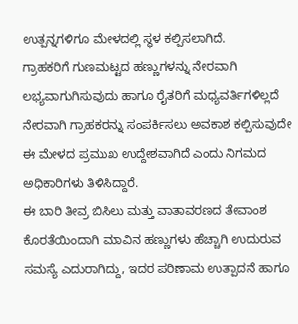ಉತ್ಪನ್ನಗಳಿಗೂ ಮೇಳದಲ್ಲಿ ಸ್ಥಳ ಕಲ್ಪಿಸಲಾಗಿದೆ.
ಗ್ರಾಹಕರಿಗೆ ಗುಣಮಟ್ಟದ ಹಣ್ಣುಗಳನ್ನು ನೇರವಾಗಿ ಲಭ್ಯವಾಗುಗಿಸುವುದು ಹಾಗೂ ರೈತರಿಗೆ ಮಧ್ಯವರ್ತಿಗಳಿಲ್ಲದೆ ನೇರವಾಗಿ ಗ್ರಾಹಕರನ್ನು ಸಂಪರ್ಕಿಸಲು ಅವಕಾಶ ಕಲ್ಪಿಸುವುದೇ ಈ ಮೇಳದ ಪ್ರಮುಖ ಉದ್ದೇಶವಾಗಿದೆ ಎಂದು ನಿಗಮದ ಅಧಿಕಾರಿಗಳು ತಿಳಿಸಿದ್ದಾರೆ.
ಈ ಬಾರಿ ತೀವ್ರ ಬಿಸಿಲು ಮತ್ತು ವಾತಾವರಣದ ತೇವಾಂಶ ಕೊರತೆಯಿಂದಾಗಿ ಮಾವಿನ ಹಣ್ಣುಗಳು ಹೆಚ್ಚಾಗಿ ಉದುರುವ ಸಮಸ್ಯೆ ಎದುರಾಗಿದ್ದು, ಇದರ ಪರಿಣಾಮ ಉತ್ಪಾದನೆ ಹಾಗೂ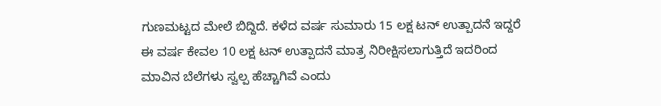ಗುಣಮಟ್ಟದ ಮೇಲೆ ಬಿದ್ದಿದೆ. ಕಳೆದ ವರ್ಷ ಸುಮಾರು 15 ಲಕ್ಷ ಟನ್ ಉತ್ಪಾದನೆ ಇದ್ದರೆ ಈ ವರ್ಷ ಕೇವಲ 10 ಲಕ್ಷ ಟನ್ ಉತ್ಪಾದನೆ ಮಾತ್ರ ನಿರೀಕ್ಷಿಸಲಾಗುತ್ತಿದೆ ಇದರಿಂದ ಮಾವಿನ ಬೆಲೆಗಳು ಸ್ವಲ್ಪ ಹೆಚ್ಚಾಗಿವೆ ಎಂದು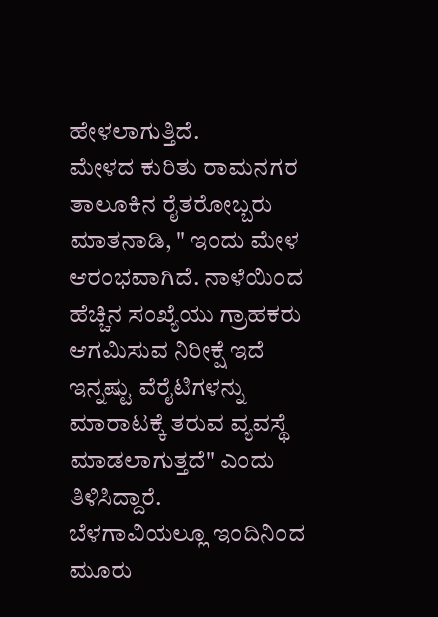ಹೇಳಲಾಗುತ್ತಿದೆ.
ಮೇಳದ ಕುರಿತು ರಾಮನಗರ ತಾಲೂಕಿನ ರೈತರೋಬ್ಬರು ಮಾತನಾಡಿ, " ಇಂದು ಮೇಳ ಆರಂಭವಾಗಿದೆ. ನಾಳೆಯಿಂದ ಹೆಚ್ಚಿನ ಸಂಖ್ಯೆಯು ಗ್ರಾಹಕರು ಆಗಮಿಸುವ ನಿರೀಕ್ಷೆ ಇದೆ ಇನ್ನಷ್ಟು ವೆರೈಟಿಗಳನ್ನು ಮಾರಾಟಕ್ಕೆ ತರುವ ವ್ಯವಸ್ಥೆ ಮಾಡಲಾಗುತ್ತದೆ" ಎಂದು ತಿಳಿಸಿದ್ದಾರೆ.
ಬೆಳಗಾವಿಯಲ್ಲೂ ಇಂದಿನಿಂದ ಮೂರು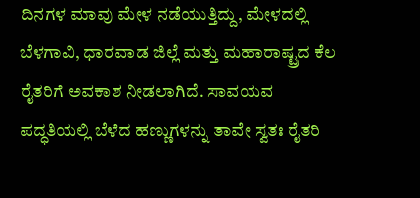ದಿನಗಳ ಮಾವು ಮೇಳ ನಡೆಯುತ್ತಿದ್ದು, ಮೇಳದಲ್ಲಿ ಬೆಳಗಾವಿ, ಧಾರವಾಡ ಜಿಲ್ಲೆ ಮತ್ತು ಮಹಾರಾಷ್ಟ್ರದ ಕೆಲ ರೈತರಿಗೆ ಅವಕಾಶ ನೀಡಲಾಗಿದೆ. ಸಾವಯವ ಪದ್ಧತಿಯಲ್ಲಿ ಬೆಳೆದ ಹಣ್ಣುಗಳನ್ನು ತಾವೇ ಸ್ವತಃ ರೈತರಿ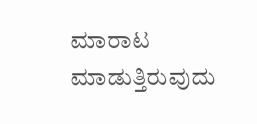ಮಾರಾಟ ಮಾಡುತ್ತಿರುವುದು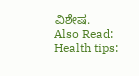ವಿಶೇಷ.
Also Read:
Health tips: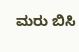ಮರು ಬಿಸಿ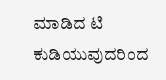ಮಾಡಿದ ಟಿ ಕುಡಿಯುವುದರಿಂದ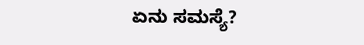ಏನು ಸಮಸ್ಯೆ?